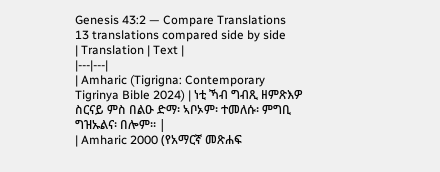Genesis 43:2 — Compare Translations
13 translations compared side by side
| Translation | Text |
|---|---|
| Amharic (Tigrigna: Contemporary Tigrinya Bible 2024) | ነቲ ኻብ ግብጺ ዘምጽእዎ ስርናይ ምስ በልዑ ድማ፡ ኣቦኦም፡ ተመለሱ፡ ምግቢ ግዝኡልና፡ በሎም። |
| Amharic 2000 (የአማርኛ መጽሐፍ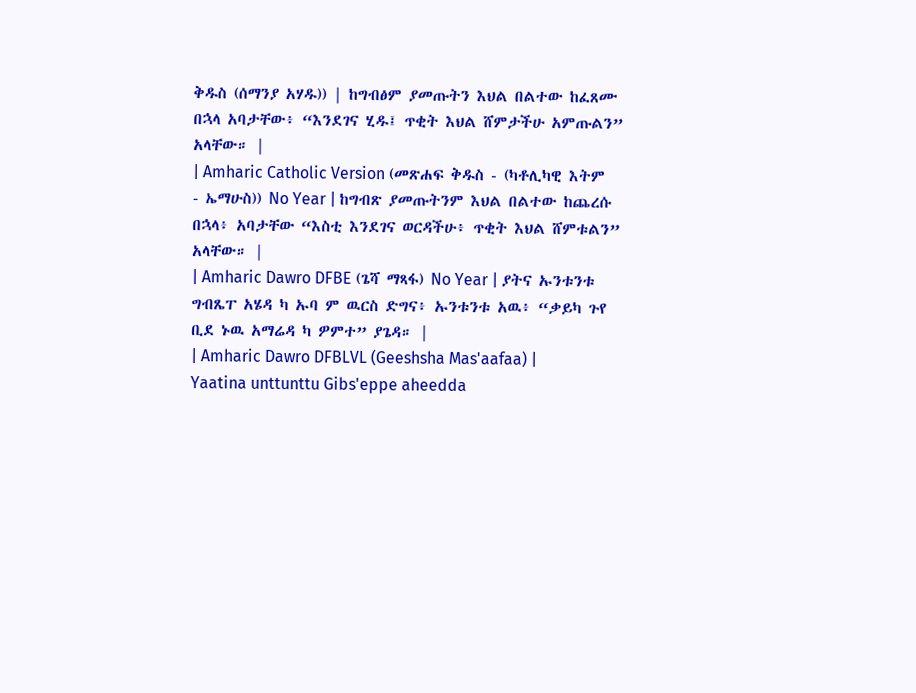ቅዱስ (ሰማንያ አሃዱ)) | ከግብፅም ያመጡትን እህል በልተው ከፈጸሙ በኋላ አባታቸው፥ “እንደገና ሂዱ፤ ጥቂት እህል ሸምታችሁ አምጡልን” አላቸው። |
| Amharic Catholic Version (መጽሐፍ ቅዱስ - (ካቶሊካዊ እትም - ኤማሁስ)) No Year | ከግብጽ ያመጡትንም እህል በልተው ከጨረሱ በኋላ፥ አባታቸው “እስቲ እንደገና ወርዳችሁ፥ ጥቂት እህል ሸምቱልን” አላቸው። |
| Amharic Dawro DFBE (ጌሻ ማጻፋ) No Year | ያትና ኡንቱንቱ ግብጼፐ አሄዳ ካ ኡባ ም ዉርስ ድግና፥ ኡንቱንቱ አዉ፥ “ቃይካ ጉየ ቢደ ኑዉ አማሬዳ ካ ዎምተ” ያጌዳ። |
| Amharic Dawro DFBLVL (Geeshsha Mas'aafaa) | Yaatina unttunttu Gibs'eppe aheedda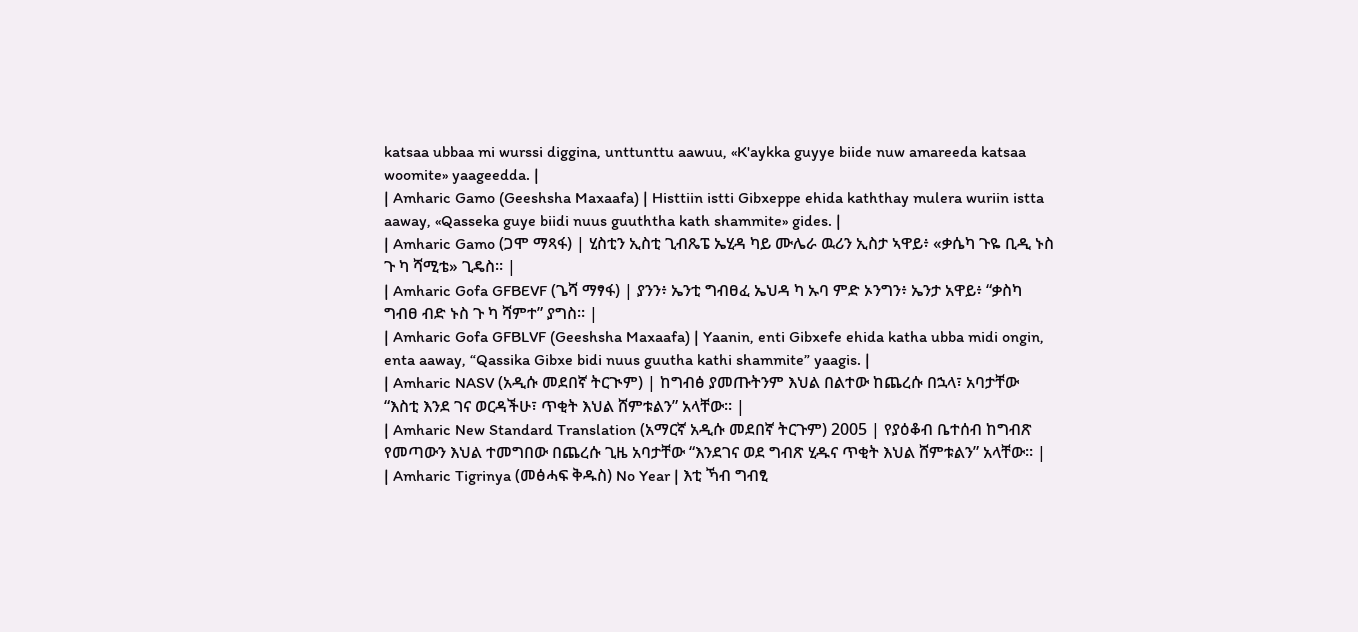katsaa ubbaa mi wurssi diggina, unttunttu aawuu, «K'aykka guyye biide nuw amareeda katsaa woomite» yaageedda. |
| Amharic Gamo (Geeshsha Maxaafa) | Histtiin istti Gibxeppe ehida kaththay mulera wuriin istta aaway, «Qasseka guye biidi nuus guuththa kath shammite» gides. |
| Amharic Gamo (ጋሞ ማጻፋ) | ሂስቲን ኢስቲ ጊብጼፔ ኤሂዳ ካይ ሙሌራ ዉሪን ኢስታ ኣዋይ፥ «ቃሴካ ጉዬ ቢዲ ኑስ ጉ ካ ሻሚቴ» ጊዴስ። |
| Amharic Gofa GFBEVF (ጌሻ ማፃፋ) | ያንን፥ ኤንቲ ግብፀፈ ኤህዳ ካ ኡባ ምድ ኦንግን፥ ኤንታ አዋይ፥ “ቃስካ ግብፀ ብድ ኑስ ጉ ካ ሻምተ” ያግስ። |
| Amharic Gofa GFBLVF (Geeshsha Maxaafa) | Yaanin, enti Gibxefe ehida katha ubba midi ongin, enta aaway, “Qassika Gibxe bidi nuus guutha kathi shammite” yaagis. |
| Amharic NASV (አዲሱ መደበኛ ትርጒም) | ከግብፅ ያመጡትንም እህል በልተው ከጨረሱ በኋላ፣ አባታቸው “እስቲ እንደ ገና ወርዳችሁ፣ ጥቂት እህል ሸምቱልን” አላቸው። |
| Amharic New Standard Translation (አማርኛ አዲሱ መደበኛ ትርጉም) 2005 | የያዕቆብ ቤተሰብ ከግብጽ የመጣውን እህል ተመግበው በጨረሱ ጊዜ አባታቸው “እንደገና ወደ ግብጽ ሂዱና ጥቂት እህል ሸምቱልን” አላቸው። |
| Amharic Tigrinya (መፅሓፍ ቅዱስ) No Year | እቲ ኻብ ግብፂ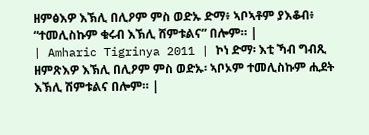ዘምፅእዎ እኽሊ በሊዖም ምስ ወድኡ ድማ፥ ኣቦኣቶም ያእቆብ፥ “ተመሊስኩም ቁሩብ እኽሊ ሸምቱልና” በሎም። |
| Amharic Tigrinya 2011 | ኮነ ድማ፡ እቲ ኻብ ግብጺ ዘምጽእዎ እኽሊ በሊዖም ምስ ወድኡ፡ ኣቦኦም ተመሊስኩም ሒደት እኽሊ ሽምቱልና በሎም። |